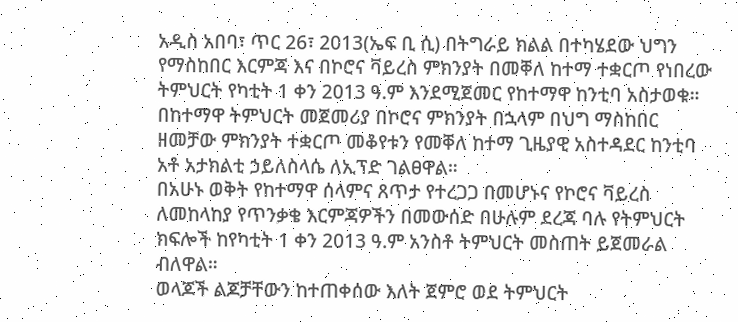አዲስ አበባ፣ ጥር 26፣ 2013(ኤፍ ቢ ሲ) በትግራይ ክልል በተካሄደው ህግን የማስከበር እርምጃ እና በኮሮና ቫይረስ ምክንያት በመቐለ ከተማ ተቋርጦ የነበረው ትምህርት የካቲት 1 ቀን 2013 ዓ.ም እንደሚጀመር የከተማዋ ከንቲባ አስታወቁ።
በከተማዋ ትምህርት መጀመሪያ በኮሮና ምክንያት በኋላም በህግ ማስከበር ዘመቻው ምክንያት ተቋርጦ መቆየቱን የመቐለ ከተማ ጊዜያዊ አስተዳደር ከንቲባ አቶ አታክልቲ ኃይለስላሴ ለኢፕድ ገልፀዋል።
በአሁኑ ወቅት የከተማዋ ሰላምና ጸጥታ የተረጋጋ በመሆኑና የኮሮና ቫይረስ ለመከላከያ የጥንቃቄ እርምጃዎችን በመውሰድ በሁሉም ደረጃ ባሉ የትምህርት ክፍሎች ከየካቲት 1 ቀን 2013 ዓ.ም አንስቶ ትምህርት መስጠት ይጀመራል ብለዋል።
ወላጆች ልጆቻቸውን ከተጠቀሰው እለት ጀምሮ ወደ ትምህርት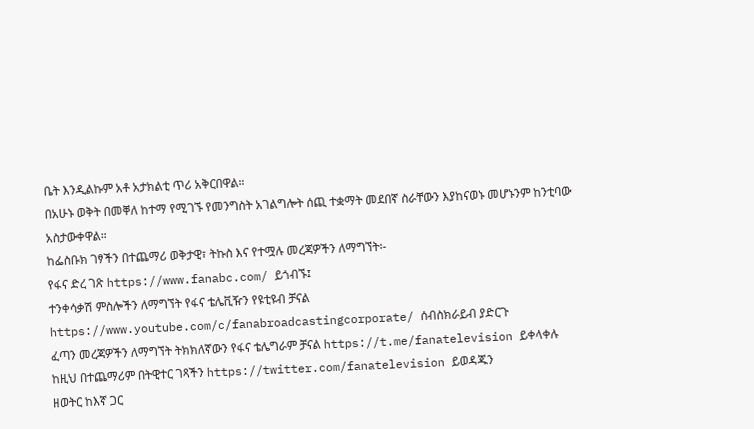ቤት እንዲልኩም አቶ አታክልቲ ጥሪ አቅርበዋል።
በአሁኑ ወቅት በመቐለ ከተማ የሚገኙ የመንግስት አገልግሎት ሰጪ ተቋማት መደበኛ ስራቸውን እያከናወኑ መሆኑንም ከንቲባው አስታውቀዋል።
ከፌስቡክ ገፃችን በተጨማሪ ወቅታዊ፣ ትኩስ እና የተሟሉ መረጃዎችን ለማግኘት፡-
የፋና ድረ ገጽ https://www.fanabc.com/ ይጎብኙ፤
ተንቀሳቃሽ ምስሎችን ለማግኘት የፋና ቴሌቪዥን የዩቲዩብ ቻናል https://www.youtube.com/c/fanabroadcastingcorporate/ ሰብስክራይብ ያድርጉ
ፈጣን መረጃዎችን ለማግኘት ትክክለኛውን የፋና ቴሌግራም ቻናል https://t.me/fanatelevision ይቀላቀሉ
ከዚህ በተጨማሪም በትዊተር ገጻችን https://twitter.com/fanatelevision ይወዳጁን
ዘወትር ከእኛ ጋር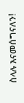ስላሉ እናመሰግናለን!